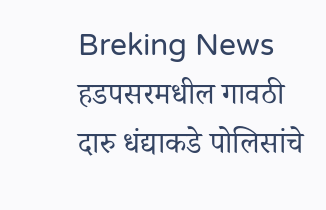Breking News
हडपसरमधील गावठी दारु धंद्याकडे पोलिसांचे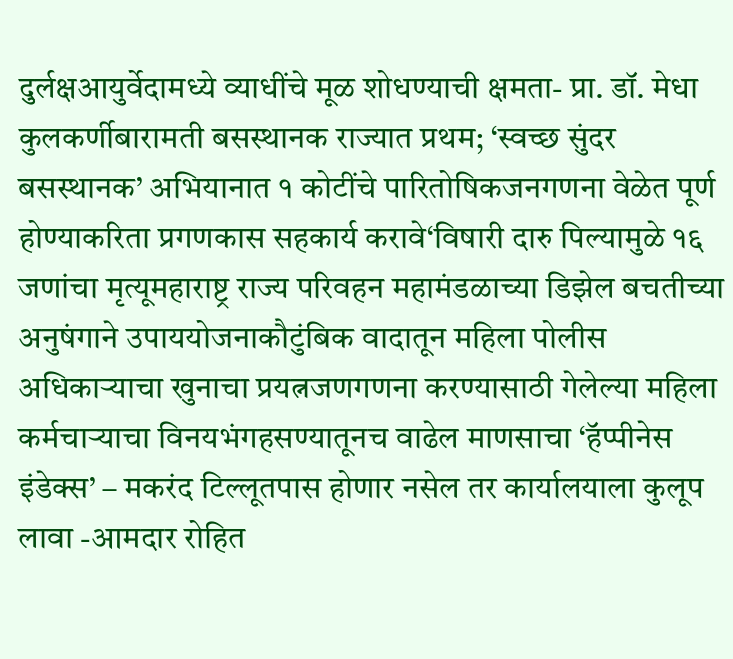दुर्लक्षआयुर्वेदामध्ये व्याधींचे मूळ शोधण्याची क्षमता- प्रा. डॉ. मेधा कुलकर्णीबारामती बसस्थानक राज्यात प्रथम; ‘स्वच्छ सुंदर बसस्थानक’ अभियानात १ कोटींचे पारितोषिकजनगणना वेळेत पूर्ण होण्याकरिता प्रगणकास सहकार्य करावे‘विषारी दारु पिल्यामुळे १६ जणांचा मृत्यूमहाराष्ट्र राज्य परिवहन महामंडळाच्या डिझेल बचतीच्या अनुषंगाने उपाययोजनाकौटुंबिक वादातून महिला पोलीस अधिकाऱ्याचा खुनाचा प्रयत्नजणगणना करण्यासाठी गेलेल्या महिला कर्मचाऱ्याचा विनयभंगहसण्यातूनच वाढेल माणसाचा ‘हॅप्पीनेस इंडेक्स’ – मकरंद टिल्लूतपास होणार नसेल तर कार्यालयाला कुलूप लावा -आमदार रोहित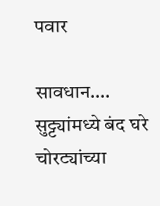पवार

सावधान…. सुट्ट्यांमध्ये बंद घरे चोरट्यांच्या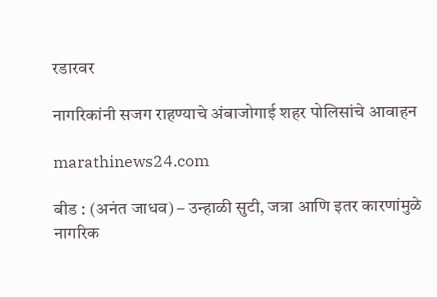रडारवर

नागरिकांनी सजग राहण्याचे अंबाजोगाई शहर पोलिसांचे आवाहन

marathinews24.com

बीड : (अनंत जाधव) – उन्हाळी सुटी, जत्रा आणि इतर कारणांमुळे नागरिक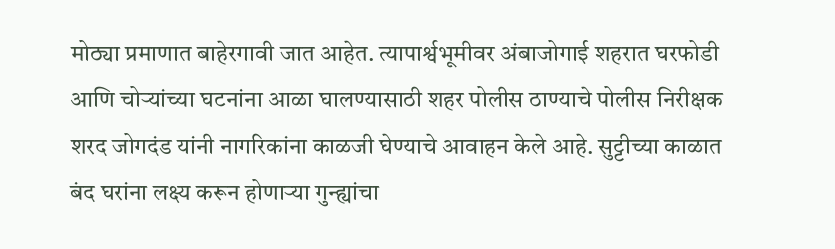मोठ्या प्रमाणात बाहेरगावी जात आहेत. त्यापार्श्वभूमीवर अंबाजोगाई शहरात घरफोडी आणि चोऱ्यांच्या घटनांना आळा घालण्यासाठी शहर पोलीस ठाण्याचे पोलीस निरीक्षक शरद जोगदंड यांनी नागरिकांना काळजी घेण्याचे आवाहन केले आहे. सुट्टीच्या काळात बंद घरांना लक्ष्य करून होणाऱ्या गुन्ह्यांचा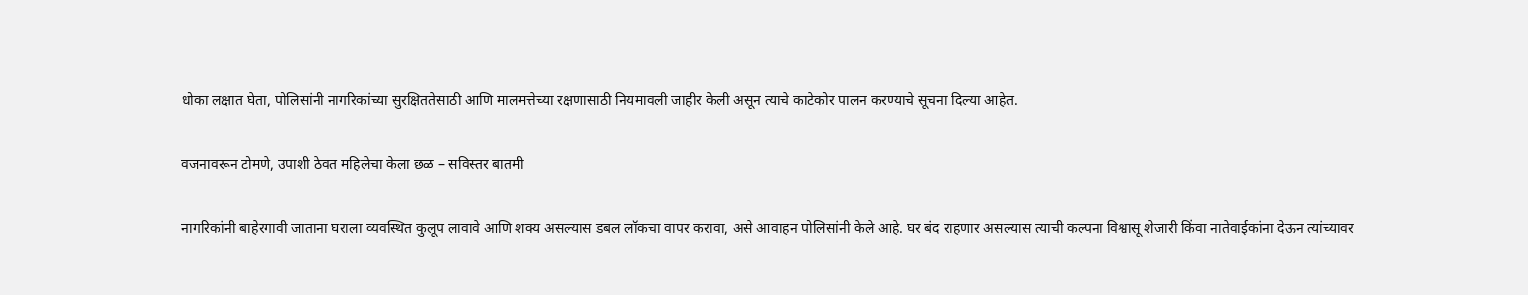धोका लक्षात घेता, पोलिसांनी नागरिकांच्या सुरक्षिततेसाठी आणि मालमत्तेच्या रक्षणासाठी नियमावली जाहीर केली असून त्याचे काटेकोर पालन करण्याचे सूचना दिल्या आहेत.

वजनावरून टोमणे, उपाशी ठेवत महिलेचा केला छळ – सविस्तर बातमी

नागरिकांनी बाहेरगावी जाताना घराला व्यवस्थित कुलूप लावावे आणि शक्य असल्यास डबल लॉकचा वापर करावा, असे आवाहन पोलिसांनी केले आहे. घर बंद राहणार असल्यास त्याची कल्पना विश्वासू शेजारी किंवा नातेवाईकांना देऊन त्यांच्यावर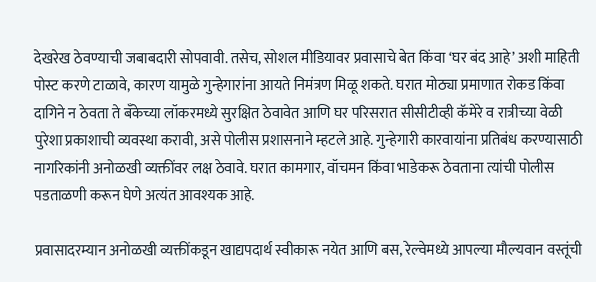देखरेख ठेवण्याची जबाबदारी सोपवावी. तसेच, सोशल मीडियावर प्रवासाचे बेत किंवा ‘घर बंद आहे’ अशी माहिती पोस्ट करणे टाळावे, कारण यामुळे गुन्हेगारांना आयते निमंत्रण मिळू शकते. घरात मोठ्या प्रमाणात रोकड किंवा दागिने न ठेवता ते बँकेच्या लॉकरमध्ये सुरक्षित ठेवावेत आणि घर परिसरात सीसीटीव्ही कॅमेरे व रात्रीच्या वेळी पुरेशा प्रकाशाची व्यवस्था करावी, असे पोलीस प्रशासनाने म्हटले आहे. गुन्हेगारी कारवायांना प्रतिबंध करण्यासाठी नागरिकांनी अनोळखी व्यक्तींवर लक्ष ठेवावे. घरात कामगार, वॉचमन किंवा भाडेकरू ठेवताना त्यांची पोलीस पडताळणी करून घेणे अत्यंत आवश्यक आहे.

प्रवासादरम्यान अनोळखी व्यक्तींकडून खाद्यपदार्थ स्वीकारू नयेत आणि बस, रेल्वेमध्ये आपल्या मौल्यवान वस्तूंची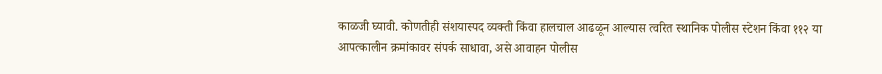काळजी घ्यावी. कोणतीही संशयास्पद व्यक्ती किंवा हालचाल आढळून आल्यास त्वरित स्थानिक पोलीस स्टेशन किंवा ११२ या आपत्कालीन क्रमांकावर संपर्क साधावा, असे आवाहन पोलीस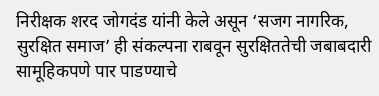निरीक्षक शरद जोगदंड यांनी केले असून ‘सजग नागरिक, सुरक्षित समाज’ ही संकल्पना राबवून सुरक्षिततेची जबाबदारी सामूहिकपणे पार पाडण्याचे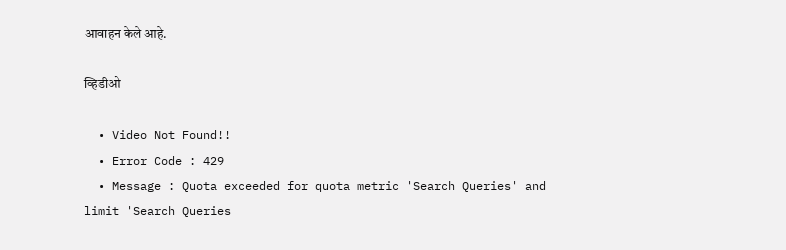आवाहन केले आहे.

व्हिडीओ

  • Video Not Found!!
  • Error Code : 429
  • Message : Quota exceeded for quota metric 'Search Queries' and limit 'Search Queries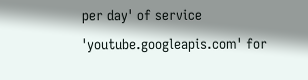per day' of service 'youtube.googleapis.com' for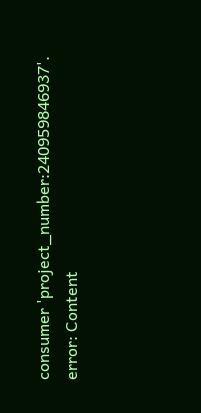consumer 'project_number:240959846937'.
error: Content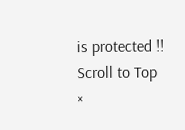is protected !!
Scroll to Top
×